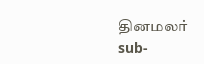தினமலர்
sub-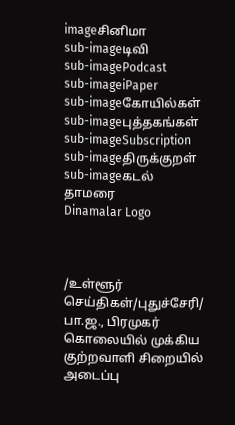imageசினிமா
sub-imageடிவி
sub-imagePodcast
sub-imageiPaper
sub-imageகோயில்கள்
sub-imageபுத்தகங்கள்
sub-imageSubscription
sub-imageதிருக்குறள்
sub-imageகடல் தாமரை
Dinamalar Logo



/உள்ளூர் செய்திகள்/புதுச்சேரி/ பா.ஜ., பிரமுகர் கொலையில் முக்கிய குற்றவாளி சிறையில் அடைப்பு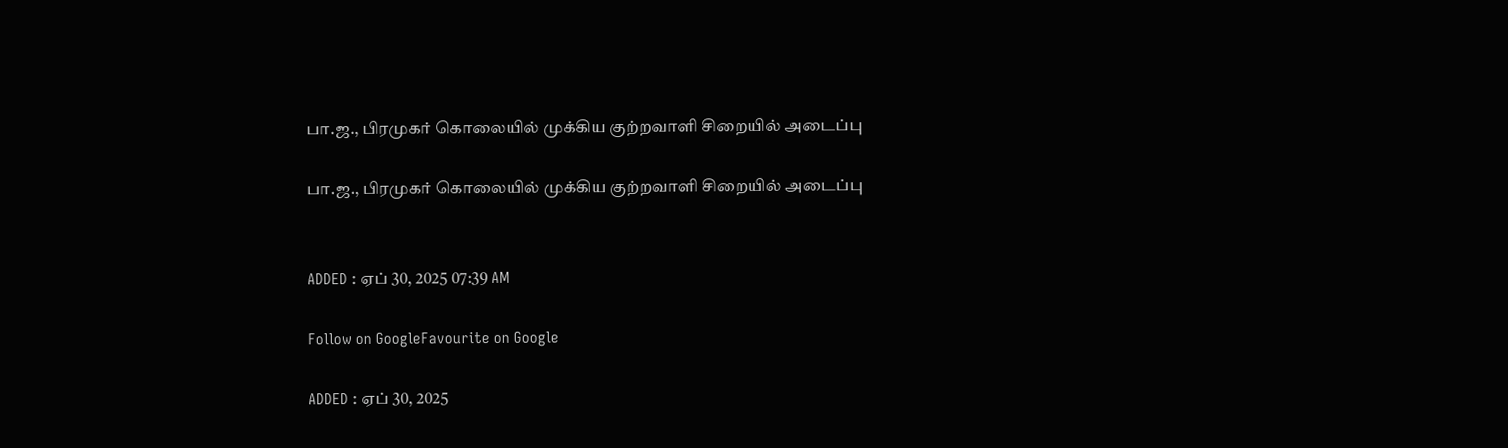பா.ஜ., பிரமுகர் கொலையில் முக்கிய குற்றவாளி சிறையில் அடைப்பு

பா.ஜ., பிரமுகர் கொலையில் முக்கிய குற்றவாளி சிறையில் அடைப்பு


ADDED : ஏப் 30, 2025 07:39 AM

Follow on GoogleFavourite on Google

ADDED : ஏப் 30, 2025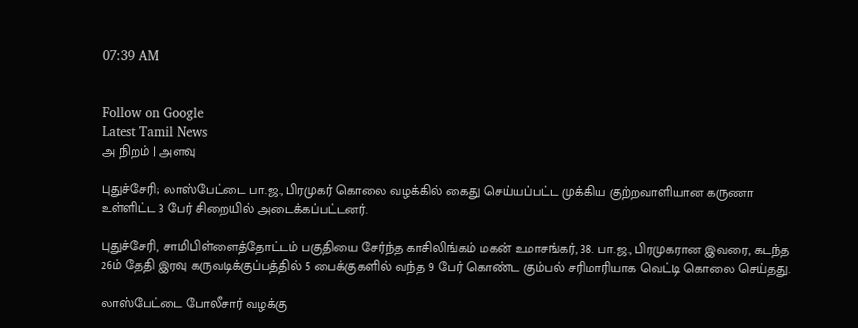07:39 AM


Follow on Google
Latest Tamil News
அ நிறம் | அளவு

புதுச்சேரி; லாஸ்பேட்டை பா.ஜ., பிரமுகர் கொலை வழக்கில் கைது செய்யப்பட்ட முக்கிய குற்றவாளியான கருணா உள்ளிட்ட 3 பேர் சிறையில் அடைக்கப்பட்டனர்.

புதுச்சேரி, சாமிபிள்ளைத்தோட்டம் பகுதியை சேர்ந்த காசிலிங்கம் மகன் உமாசங்கர், 38. பா.ஜ., பிரமுகரான இவரை, கடந்த 26ம் தேதி இரவு கருவடிக்குப்பத்தில் 5 பைக்குகளில் வந்த 9 பேர் கொண்ட கும்பல் சரிமாரியாக வெட்டி கொலை செய்தது.

லாஸ்பேட்டை போலீசார் வழக்கு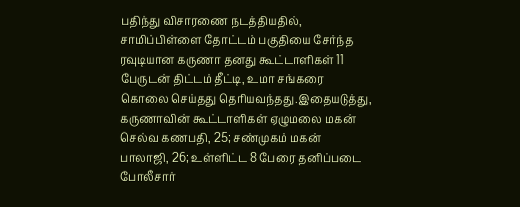பதிந்து விசாரணை நடத்தியதில், சாமிப்பிள்ளை தோட்டம் பகுதியை சேர்ந்த ரவுடியான கருணா தனது கூட்டாளிகள் 11 பேருடன் திட்டம் தீட்டி, உமா சங்கரை கொலை செய்தது தெரியவந்தது.இதையடுத்து, கருணாவின் கூட்டாளிகள் ஏழுமலை மகன் செல்வ கணபதி, 25; சண்முகம் மகன் பாலாஜி, 26; உள்ளிட்ட 8 பேரை தனிப்படை போலீசார்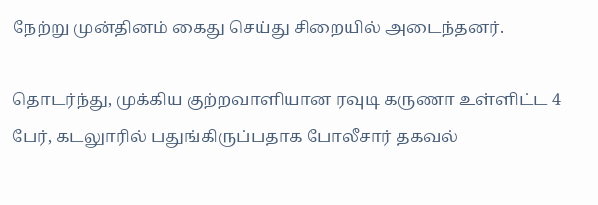நேற்று முன்தினம் கைது செய்து சிறையில் அடைந்தனர்.

தொடர்ந்து, முக்கிய குற்றவாளியான ரவுடி கருணா உள்ளிட்ட 4 பேர், கடலுாரில் பதுங்கிருப்பதாக போலீசார் தகவல்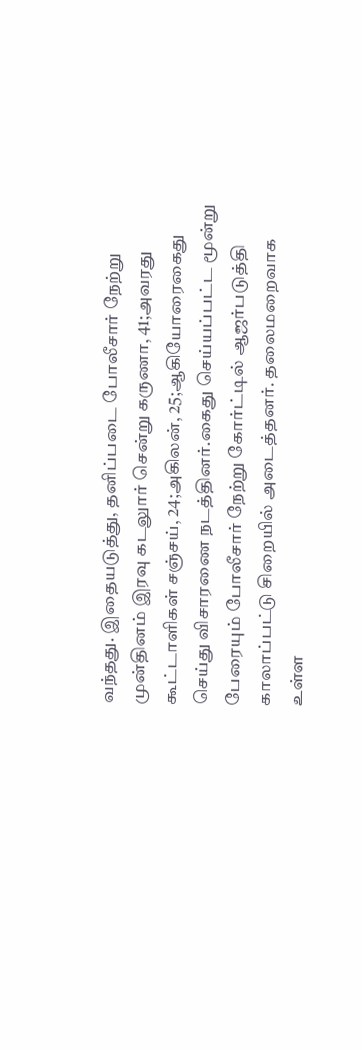வந்தது. இதையடுத்து, தனிப்படை போலீசார் நேற்று முன்தினம் இரவு கடலுார் சென்று கருணா, 41;அவரது கூட்டாளிகள் சஞ்சய், 24;அகிலன், 25;ஆகியோரைகைது செய்து விசாரணை நடத்தினர்.கைது செய்யப்பட்ட மூன்று பேரையும் போலீசார் நேற்று கோர்ட்டில் ஆஜர்படுத்தி காலாப்பட்டு சிறையில் அடைத்தனர். தலைமறைவாக உள்ள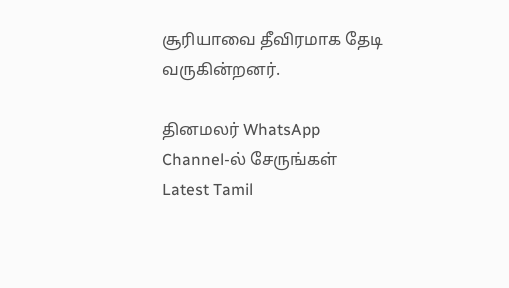சூரியாவை தீவிரமாக தேடி வருகின்றனர்.

தினமலர் WhatsApp Channel-ல் சேருங்கள்
Latest Tamil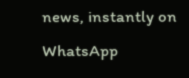news, instantly on WhatsApp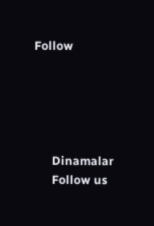Follow





      Dinamalar
      Follow us